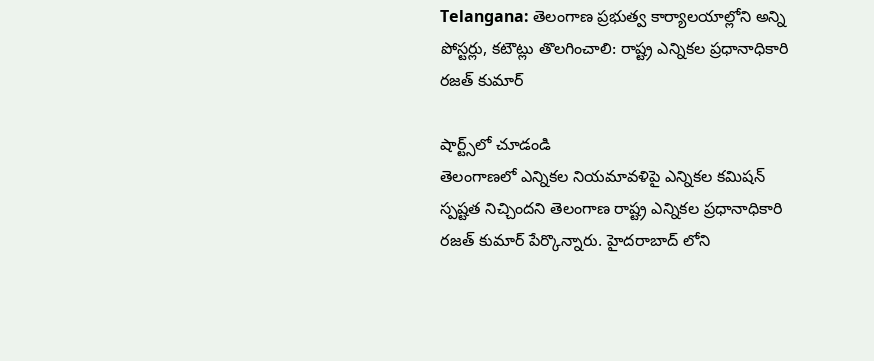Telangana: తెలంగాణ ప్రభుత్వ కార్యాలయాల్లోని అన్ని పోస్టర్లు, కటౌట్లు తొలగించాలి: రాష్ట్ర ఎన్నికల ప్రధానాధికారి రజత్ కుమార్

షార్ట్స్‌లో చూడండి
తెలంగాణలో ఎన్నికల నియమావళిపై ఎన్నికల కమిషన్ స్పష్టత నిచ్చిందని తెలంగాణ రాష్ట్ర ఎన్నికల ప్రధానాధికారి రజత్ కుమార్ పేర్కొన్నారు. హైదరాబాద్ లోని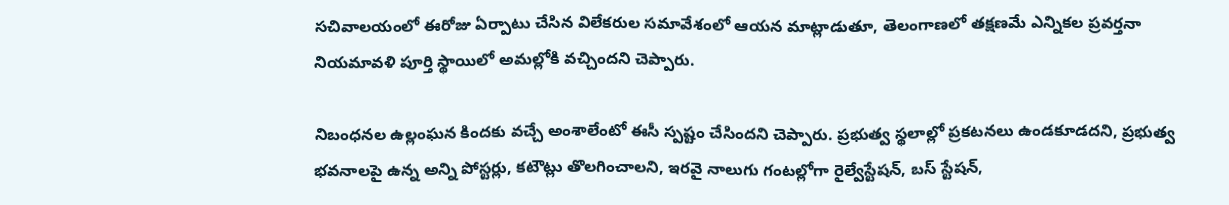సచివాలయంలో ఈరోజు ఏర్పాటు చేసిన విలేకరుల సమావేశంలో ఆయన మాట్లాడుతూ, తెలంగాణలో తక్షణమే ఎన్నికల ప్రవర్తనా నియమావళి పూర్తి స్థాయిలో అమల్లోకి వచ్చిందని చెప్పారు.

నిబంధనల ఉల్లంఘన కిందకు వచ్చే అంశాలేంటో ఈసీ స్పష్టం చేసిందని చెప్పారు. ప్రభుత్వ స్థలాల్లో ప్రకటనలు ఉండకూడదని, ప్రభుత్వ భవనాలపై ఉన్న అన్ని పోస్టర్లు, కటౌట్లు తొలగించాలని, ఇరవై నాలుగు గంటల్లోగా రైల్వేస్టేషన్, బస్ స్టేషన్,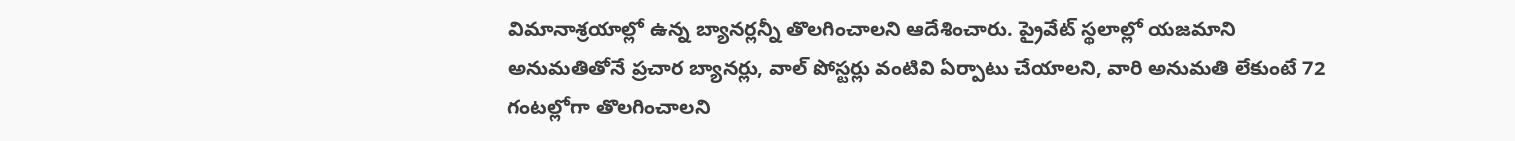విమానాశ్రయాల్లో ఉన్న బ్యానర్లన్నీ తొలగించాలని ఆదేశించారు. ప్రైవేట్ స్థలాల్లో యజమాని అనుమతితోనే ప్రచార బ్యానర్లు, వాల్ పోస్టర్లు వంటివి ఏర్పాటు చేయాలని, వారి అనుమతి లేకుంటే 72 గంటల్లోగా తొలగించాలని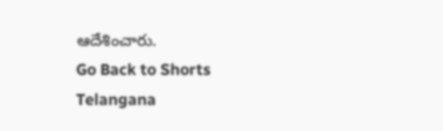ఆదేశించారు.
Go Back to Shorts
Telangana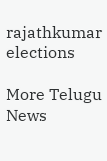rajathkumar
elections

More Telugu News